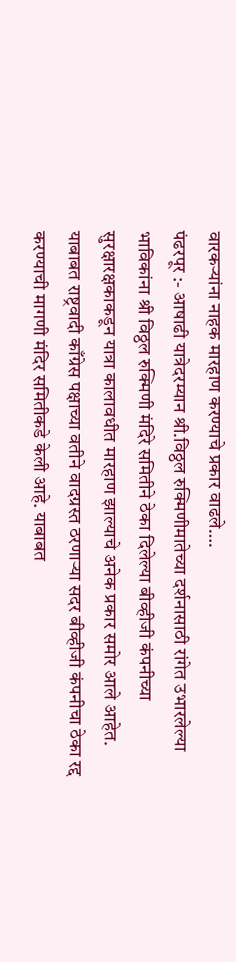वारकऱ्यांना नाहक मारहाण करण्याचे प्रकार वाढले….
पंढरपूर :- आषाढी यात्रेदरम्यान श्री.विठ्ठल रुक्मिणीमातेच्या दर्शनासाठी रांगेत उभारलेल्या भाविकांना श्री विठ्ठल रुक्मिणी मंदिरे समितीने ठेका दिलेल्या बीव्हीजी कंपनीच्या सुरक्षारक्षकाकडून यात्रा कालावधीत मारहाण झाल्याचे अनेक प्रकार समोर आले आहेत. याबाबत राष्ट्रवादी काँग्रेस पक्षाच्या वतीने वादग्रस्त ठरणाऱ्या सदर बीव्हीजी कंपनीचा ठेका रद्द करण्याची मागणी मंदिर समितीकडे केली आहे. याबाबत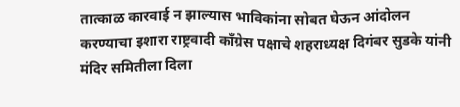तात्काळ कारवाई न झाल्यास भाविकांना सोबत घेऊन आंदोलन करण्याचा इशारा राष्ट्रवादी काँग्रेस पक्षाचे शहराध्यक्ष दिगंबर सुडके यांनी मंदिर समितीला दिला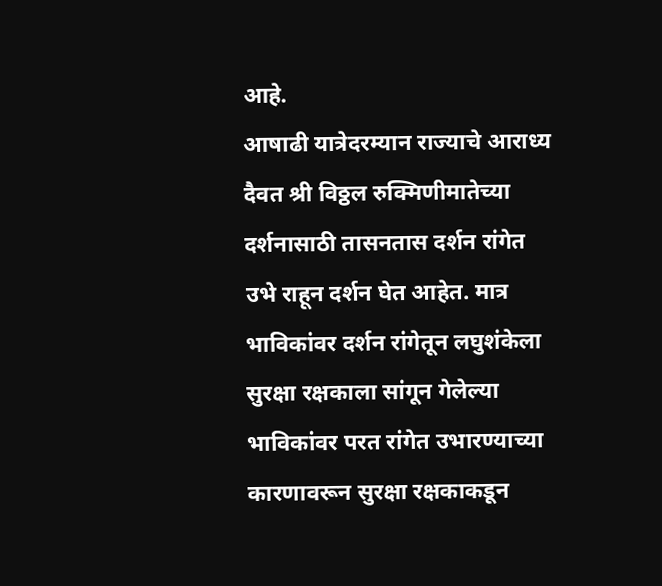आहे.
आषाढी यात्रेदरम्यान राज्याचे आराध्य दैवत श्री विठ्ठल रुक्मिणीमातेच्या दर्शनासाठी तासनतास दर्शन रांगेत उभे राहून दर्शन घेत आहेत. मात्र भाविकांवर दर्शन रांगेतून लघुशंकेला सुरक्षा रक्षकाला सांगून गेलेल्या भाविकांवर परत रांगेत उभारण्याच्या कारणावरून सुरक्षा रक्षकाकडून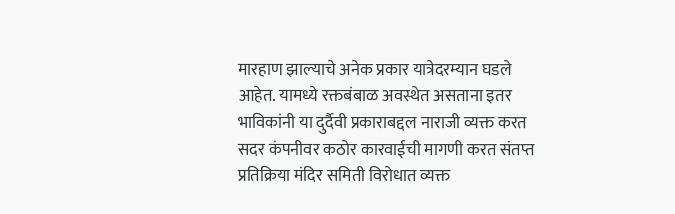मारहाण झाल्याचे अनेक प्रकार यात्रेदरम्यान घडले आहेत. यामध्ये रक्तबंबाळ अवस्थेत असताना इतर भाविकांनी या दुर्दैवी प्रकाराबद्दल नाराजी व्यक्त करत सदर कंपनीवर कठोर कारवाईची मागणी करत संतप्त प्रतिक्रिया मंदिर समिती विरोधात व्यक्त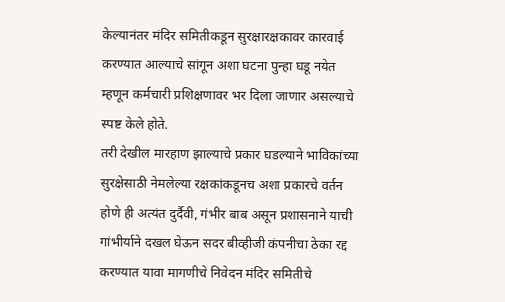केल्यानंतर मंदिर समितीकडून सुरक्षारक्षकावर कारवाई करण्यात आल्याचे सांगून अशा घटना पुन्हा घडू नयेत म्हणून कर्मचारी प्रशिक्षणावर भर दिला जाणार असल्याचे स्पष्ट केले होते.
तरी देखील मारहाण झाल्याचे प्रकार घडल्याने भाविकांच्या सुरक्षेसाठी नेमलेल्या रक्षकांकडूनच अशा प्रकारचे वर्तन होणे ही अत्यंत दुर्दैवी, गंभीर बाब असून प्रशासनाने याची गांभीर्याने दखल घेऊन सदर बीव्हीजी कंपनीचा ठेका रद्द करण्यात यावा मागणीचे निवेदन मंदिर समितीचे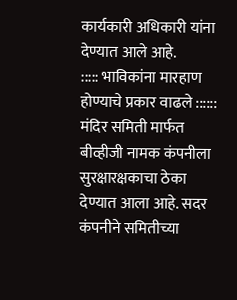कार्यकारी अधिकारी यांना देण्यात आले आहे.
::::: भाविकांना मारहाण होण्याचे प्रकार वाढले ::::::
मंदिर समिती मार्फत बीव्हीजी नामक कंपनीला सुरक्षारक्षकाचा ठेका देण्यात आला आहे. सदर कंपनीने समितीच्या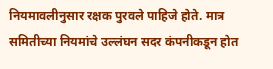नियमावलीनुसार रक्षक पुरवले पाहिजे होते. मात्र समितीच्या नियमांचे उल्लंघन सदर कंपनीकडून होत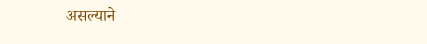असल्याने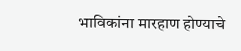भाविकांना मारहाण होण्याचे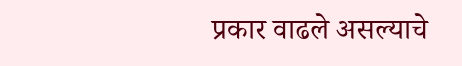प्रकार वाढले असल्याचे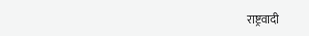राष्ट्रवादी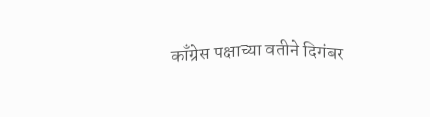काँग्रेस पक्षाच्या वतीने दिगंबर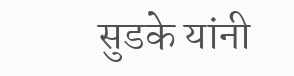सुडके यांनी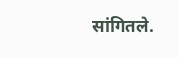सांगितले.